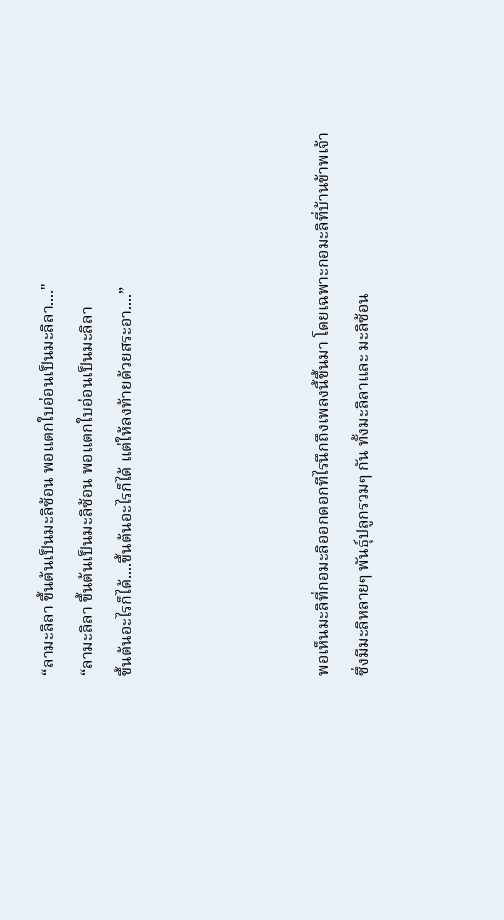“ลามะลิลา ขึ้นต้นเป็นมะลิซ้อน พอแตกใบอ่อนเป็นมะลิลา...."
“ลามะลิลา ขึ้นต้นเป็นมะลิซ้อน พอแตกใบอ่อนเป็นมะลิลา
ขึ้นต้นอะไรก็ได้....ขึ้นต้นอะไรก็ได้ แต่ให้ลงท้ายด้วยสระอา....”




พอเห็นมะลิที่กอมะลิออกดอกทีไรนึกถึงเพลงนี้ขึ้นมา โดยเฉพาะกอมะลิที่บ้านข้าพเจ้าซึ่งมีมะลิหลายๆ พันธุ์ปลูกรวมๆ กัน ทั้งมะลิลาและ มะลิซ้อน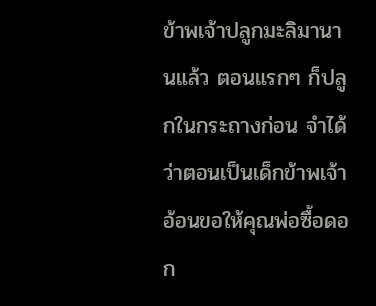ข้าพเจ้าปลูกมะลิมานานแล้ว ตอนแรกๆ ก็ปลูกในกระถางก่อน จำได้ว่าตอนเป็นเด็กข้าพเจ้าอ้อนขอให้คุณพ่อซื้อดอก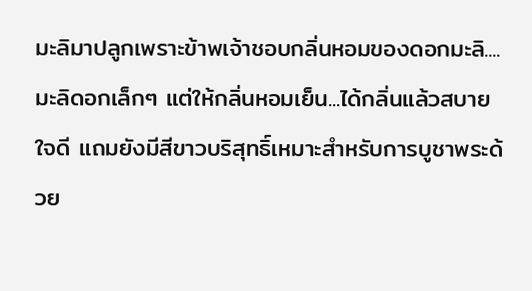มะลิมาปลูกเพราะข้าพเจ้าชอบกลิ่นหอมของดอกมะลิ....มะลิดอกเล็กๆ แต่ให้กลิ่นหอมเย็น...ได้กลิ่นแล้วสบายใจดี แถมยังมีสีขาวบริสุทธิ์เหมาะสำหรับการบูชาพระด้วย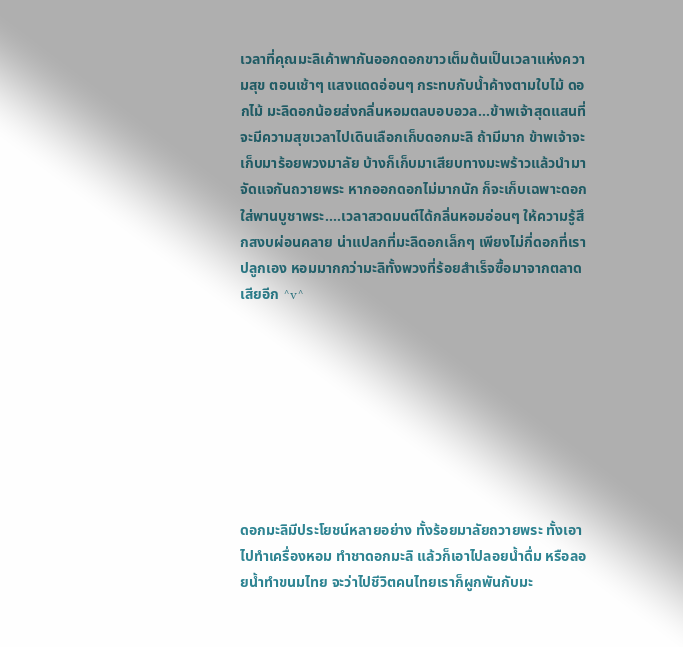เวลาที่คุณมะลิเค้าพากันออกดอกขาวเต็มต้นเป็นเวลาแห่งความสุข ตอนเช้าๆ แสงแดดอ่อนๆ กระทบกับน้ำค้างตามใบไม้ ดอกไม้ มะลิดอกน้อยส่งกลิ่นหอมตลบอบอวล...ข้าพเจ้าสุดแสนที่จะมีความสุขเวลาไปเดินเลือกเก็บดอกมะลิ ถ้ามีมาก ข้าพเจ้าจะเก็บมาร้อยพวงมาลัย บ้างก็เก็บมาเสียบทางมะพร้าวแล้วนำมาจัดแจกันถวายพระ หากออกดอกไม่มากนัก ก็จะเก็บเฉพาะดอกใส่พานบูชาพระ....เวลาสวดมนต์ได้กลิ่นหอมอ่อนๆ ให้ความรู้สึกสงบผ่อนคลาย น่าแปลกที่มะลิดอกเล็กๆ เพียงไม่กี่ดอกที่เราปลูกเอง หอมมากกว่ามะลิทั้งพวงที่ร้อยสำเร็จซื้อมาจากตลาดเสียอีก ^v^








ดอกมะลิมีประโยชน์หลายอย่าง ทั้งร้อยมาลัยถวายพระ ทั้งเอาไปทำเครื่องหอม ทำชาดอกมะลิ แล้วก็เอาไปลอยน้ำดื่ม หรือลอยน้ำทำขนมไทย จะว่าไปชีวิตคนไทยเราก็ผูกพันกับมะ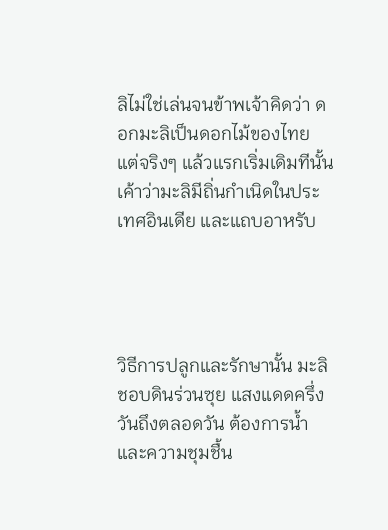ลิไม่ใช่เล่นจนข้าพเจ้าคิดว่า ดอกมะลิเป็นดอกไม้ของไทย แต่จริงๆ แล้วแรกเริ่มเดิมทีนั้นเค้าว่ามะลิมีถิ่นกำเนิดในประเทศอินเดีย และแถบอาหรับ




วิธีการปลูกและรักษานั้น มะลิชอบดินร่วนซุย แสงแดดครึ่งวันถึงตลอดวัน ต้องการน้ำและความชุมชื้น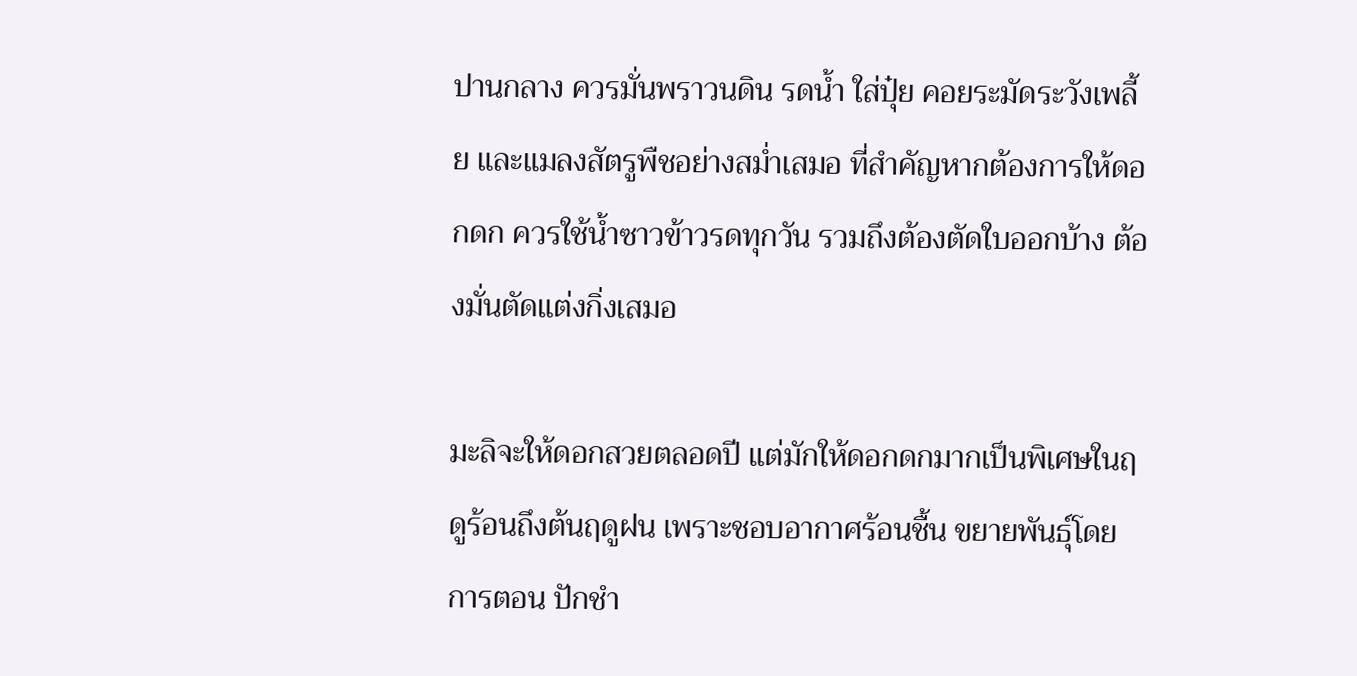ปานกลาง ควรมั่นพราวนดิน รดน้ำ ใส่ปุ๋ย คอยระมัดระวังเพลี้ย และแมลงสัตรูพืชอย่างสม่ำเสมอ ที่สำคัญหากต้องการให้ดอกดก ควรใช้น้ำซาวข้าวรดทุกวัน รวมถึงต้องตัดใบออกบ้าง ต้องมั่นตัดแต่งกิ่งเสมอ

มะลิจะให้ดอกสวยตลอดปี แต่มักให้ดอกดกมากเป็นพิเศษในฤดูร้อนถึงต้นฤดูฝน เพราะชอบอากาศร้อนชื้น ขยายพันธุ์โดยการตอน ปักชำ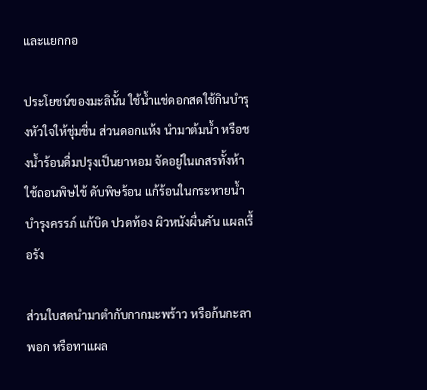และแยกกอ

ประโยชน์ของมะลินั้น ใช้น้ำแช่ดอกสดใช้กินบำรุงหัวใจให้ชุ่มชื่น ส่วนดอกแห้ง นำมาต้มน้ำ หรือชงน้ำร้อนดื่มปรุงเป็นยาหอม จัดอยู่ในเกสรทั้งห้า ใช้ถอนพิษไข้ ดับพิษร้อน แก้ร้อนในกระหายน้ำ บำรุงครรภ์ แก้บิด ปวดท้อง ผิวหนังผื่นคัน แผลเรื้อรัง

ส่วนใบสดนำมาตำกับกากมะพร้าว หรือก้นกะลาพอก หรือทาแผล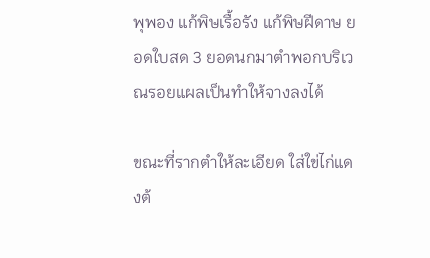พุพอง แก้พิษเรื้อรัง แก้พิษฝีดาษ ยอดใบสด 3 ยอดนกมาตำพอกบริเวณรอยแผลเป็นทำให้จางลงได้

ขณะที่รากตำให้ละเอียด ใส่ใข่ไก่แดงต้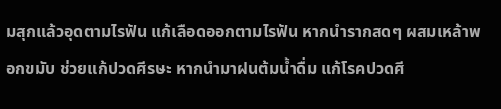มสุกแล้วอุดตามไรฟัน แก้เลือดออกตามไรฟัน หากนำรากสดๆ ผสมเหล้าพอกขมับ ช่วยแก้ปวดศีรษะ หากนำมาฝนต้มน้ำดื่ม แก้โรคปวดศี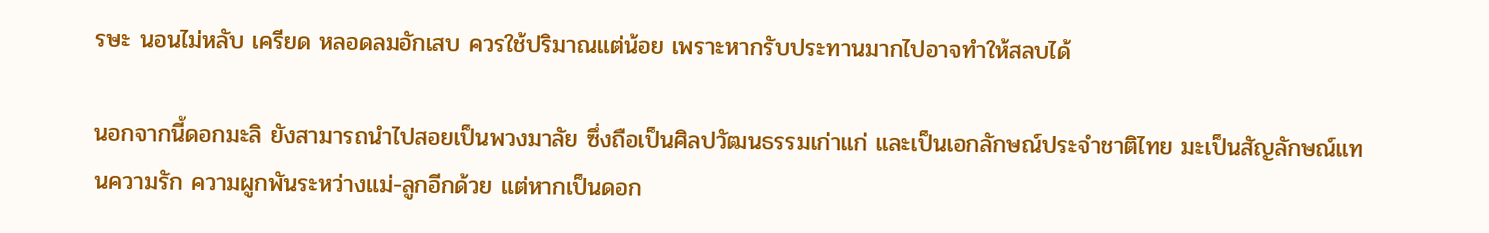รษะ นอนไม่หลับ เครียด หลอดลมอักเสบ ควรใช้ปริมาณแต่น้อย เพราะหากรับประทานมากไปอาจทำให้สลบได้

นอกจากนี้ดอกมะลิ ยังสามารถนำไปสอยเป็นพวงมาลัย ซึ่งถือเป็นศิลปวัฒนธรรมเก่าแก่ และเป็นเอกลักษณ์ประจำชาติไทย มะเป็นสัญลักษณ์แทนความรัก ความผูกพันระหว่างแม่-ลูกอีกด้วย แต่หากเป็นดอก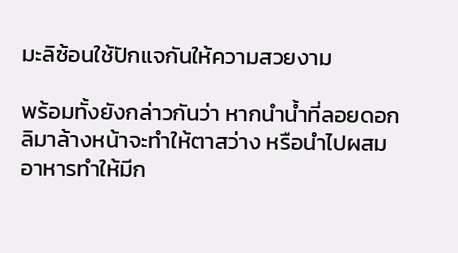มะลิซ้อนใช้ปักแจกันให้ความสวยงาม

พร้อมทั้งยังกล่าวกันว่า หากนำน้ำที่ลอยดอกลิมาล้างหน้าจะทำให้ตาสว่าง หรือนำไปผสมอาหารทำให้มีก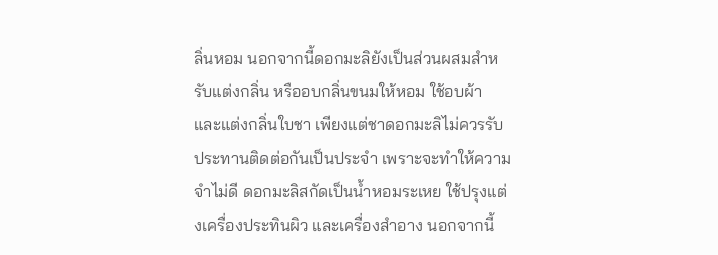ลิ่นหอม นอกจากนี้ดอกมะลิยังเป็นส่วนผสมสำหรับแต่งกลิ่น หรืออบกลิ่นขนมให้หอม ใช้อบผ้า และแต่งกลิ่นใบชา เพียงแต่ชาดอกมะลิไม่ควรรับประทานติดต่อกันเป็นประจำ เพราะจะทำให้ความจำไม่ดี ดอกมะลิสกัดเป็นน้ำหอมระเหย ใช้ปรุงแต่งเครื่องประทินผิว และเครื่องสำอาง นอกจากนี้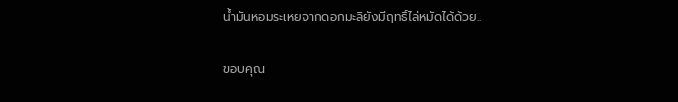น้ำมันหอมระเหยจากดอกมะลิยังมีฤทธิ์ไล่หมัดได้ด้วย..

ขอบคุณ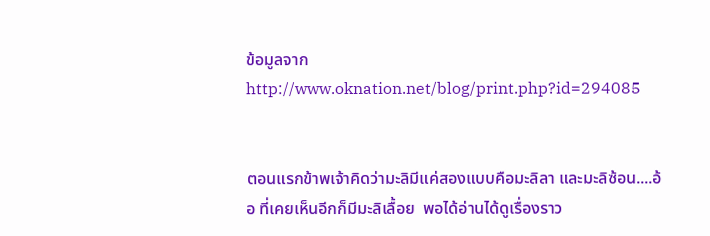ข้อมูลจาก http://www.oknation.net/blog/print.php?id=294085


ตอนแรกข้าพเจ้าคิดว่ามะลิมีแค่สองแบบคือมะลิลา และมะลิซ้อน....อ้อ ที่เคยเห็นอีกก็มีมะลิเลื้อย  พอได้อ่านได้ดูเรื่องราว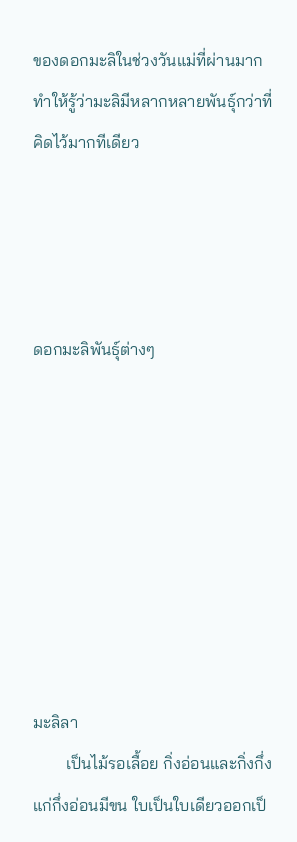ของดอกมะลิในช่วงวันแม่ที่ผ่านมาก ทำให้รู้ว่ามะลิมีหลากหลายพันธุ์กว่าที่คิดไว้มากทีเดียว




ดอกมะลิพันธุ์ต่างๆ








มะลิลา
        เป็นไม้รอเลื้อย กิ่งอ่อนและกิ่งกึ่งแก่กึ่งอ่อนมีขน ใบเป็นใบเดียวออกเป็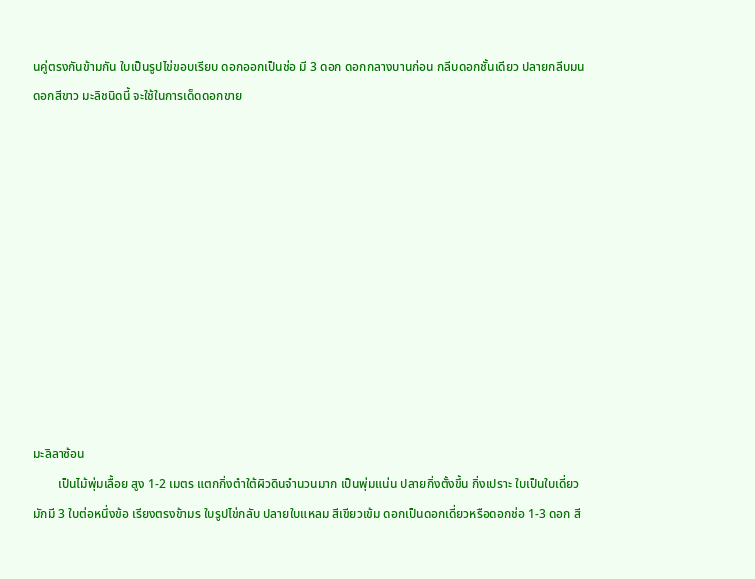นคู่ตรงกันข้ามกัน ใบเป็นรูปไข่ขอบเรียบ ดอกออกเป็นช่อ มี 3 ดอก ดอกกลางบานก่อน กลีบดอกชั้นเดียว ปลายกลีบมน ดอกสีขาว มะลิชนิดนี้ จะใช้ในการเด็ดดอกขาย











มะลิลาซ้อน
        เป็นไม้พุ่มเลื้อย สูง 1-2 เมตร แตกกิ่งตำใต้ผิวดินจำนวนมาก เป็นพุ่มแน่น ปลายกิ่งตั้งขึ้น กิ่งเปราะ ใบเป็นใบเดี่ยว มักมี 3 ใบต่อหนึ่งข้อ เรียงตรงข้ามร ใบรูปไข่กลับ ปลายใบแหลม สีเขียวเข้ม ดอกเป็นดอกเดี่ยวหรือดอกช่อ 1-3 ดอก สี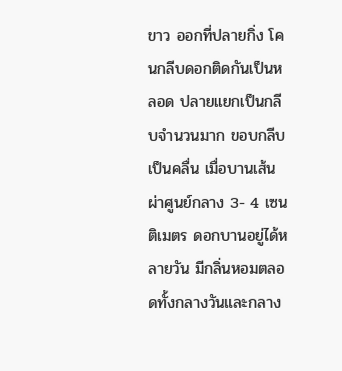ขาว ออกที่ปลายกิ่ง โคนกลีบดอกติดกันเป็นหลอด ปลายแยกเป็นกลีบจำนวนมาก ขอบกลีบเป็นคลื่น เมื่อบานเส้นผ่าศูนย์กลาง 3- 4 เซนติเมตร ดอกบานอยู่ได้หลายวัน มีกลิ่นหอมตลอดทั้งกลางวันและกลาง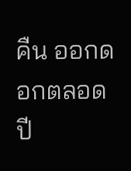คืน ออกดอกตลอดปี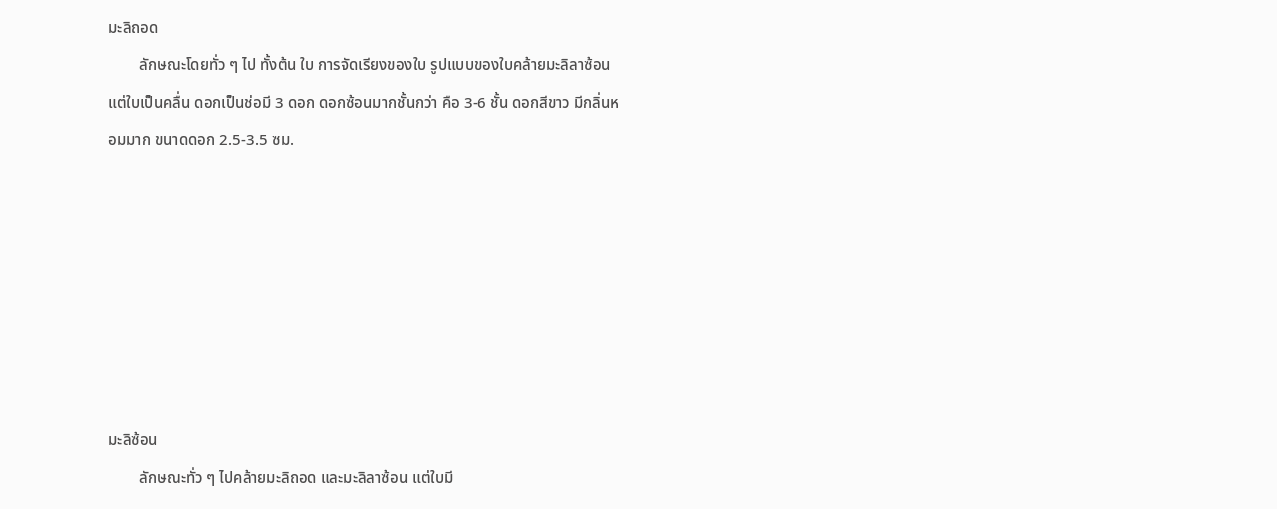มะลิถอด
        ลักษณะโดยทั่ว ๆ ไป ทั้งต้น ใบ การจัดเรียงของใบ รูปแบบของใบคล้ายมะลิลาซ้อน แต่ใบเป็นคลื่น ดอกเป็นช่อมี 3 ดอก ดอกซ้อนมากชั้นกว่า คือ 3-6 ชั้น ดอกสีขาว มีกลิ่นหอมมาก ขนาดดอก 2.5-3.5 ซม.







มะลิซ้อน
        ลักษณะทั่ว ๆ ไปคล้ายมะลิถอด และมะลิลาซ้อน แต่ใบมี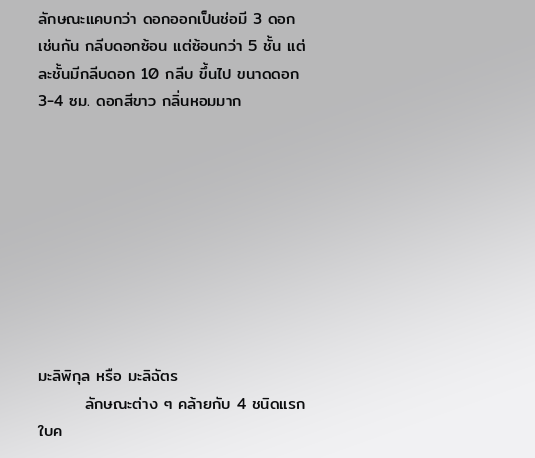ลักษณะแคบกว่า ดอกออกเป็นช่อมี 3 ดอกเช่นกัน กลีบดอกซ้อน แต่ซ้อนกว่า 5 ชั้น แต่ละชั้นมีกลีบดอก 10 กลีบ ขึ้นไป ขนาดดอก 3-4 ซม. ดอกสีขาว กลิ่นหอมมาก









มะลิพิกุล หรือ มะลิฉัตร
        ลักษณะต่าง ๆ คล้ายกับ 4 ชนิดแรก ใบค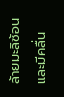ล้ายมะลิซ้อนและมีคลื่น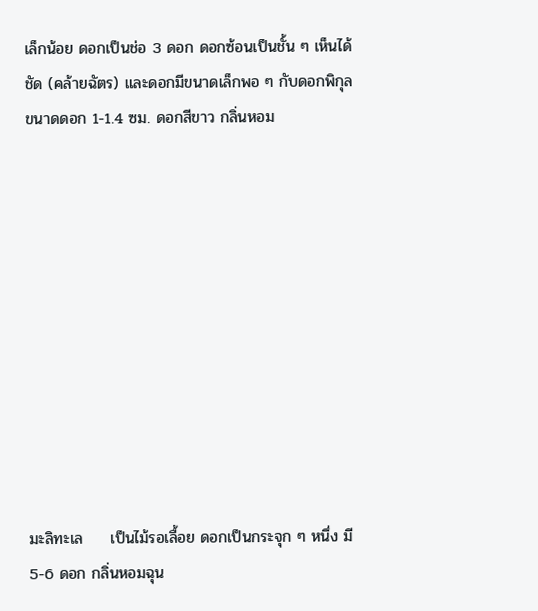เล็กน้อย ดอกเป็นช่อ 3 ดอก ดอกซ้อนเป็นชั้น ๆ เห็นได้ชัด (คล้ายฉัตร) และดอกมีขนาดเล็กพอ ๆ กับดอกพิกุล ขนาดดอก 1-1.4 ซม. ดอกสีขาว กลิ่นหอม











มะลิทะเล     เป็นไม้รอเลื้อย ดอกเป็นกระจุก ๆ หนึ่ง มี 5-6 ดอก กลิ่นหอมฉุน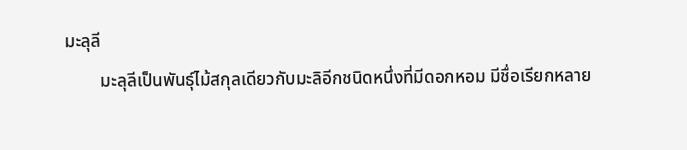มะลุลี
        มะลุลีเป็นพันธุ์ไม้สกุลเดียวกับมะลิอีกชนิดหนึ่งที่มีดอกหอม มีชื่อเรียกหลาย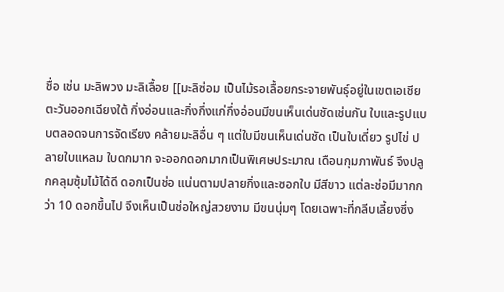ชื่อ เช่น มะลิพวง มะลิเลื้อย [[มะลิซ่อม เป็นไม้รอเลื้อยกระจายพันธุ์อยู่ในเขตเอเชียตะวันออกเฉียงใต้ กิ่งอ่อนและกิ่งกึ่งแก่กึ่งอ่อนมีขนเห็นเด่นชัดเช่นกัน ใบและรูปแบบตลอดจนการจัดเรียง คล้ายมะลิอื่น ๆ แต่ใบมีขนเห็นเด่นชัด เป็นใบเดี่ยว รูปไข่ ปลายใบแหลม ใบดกมาก จะออกดอกมากเป็นพิเศษประมาณ เดือนกุมภาพันธ์ จึงปลูกคลุมซุ้มไม้ได้ดี ดอกเป็นช่อ แน่นตามปลายกิ่งและซอกใบ มีสีขาว แต่ละช่อมีมากกว่า 10 ดอกขึ้นไป จึงเห็นเป็นช่อใหญ่สวยงาม มีขนนุ่มๆ โดยเฉพาะที่กลีบเลี้ยงซึ่ง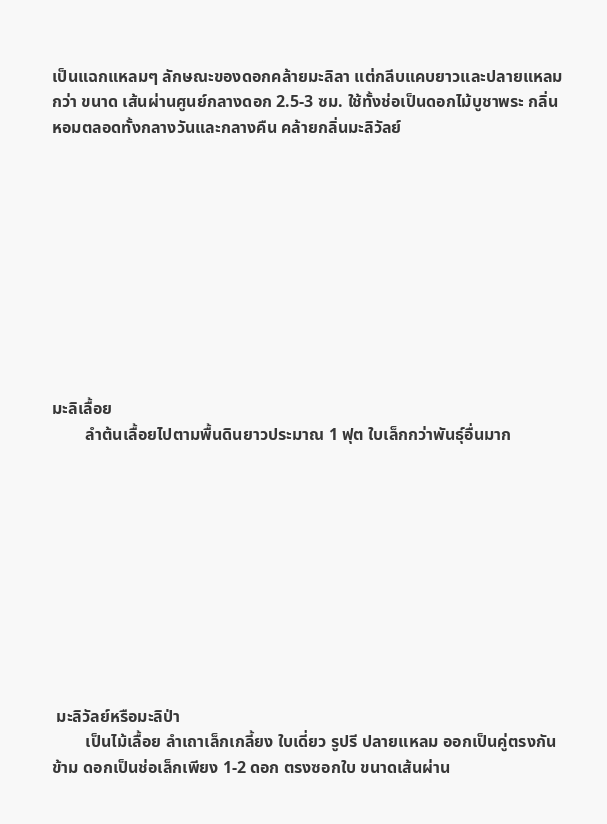เป็นแฉกแหลมๆ ลักษณะของดอกคล้ายมะลิลา แต่กลีบแคบยาวและปลายแหลมกว่า ขนาด เส้นผ่านศูนย์กลางดอก 2.5-3 ซม. ใช้ทั้งช่อเป็นดอกไม้บูชาพระ กลิ่นหอมตลอดทั้งกลางวันและกลางคืน คล้ายกลิ่นมะลิวัลย์










มะลิเลื้อย
        ลำต้นเลื้อยไปตามพื้นดินยาวประมาณ 1 ฟุต ใบเล็กกว่าพันธุ์อื่นมาก










 มะลิวัลย์หรือมะลิป่า
        เป็นไม้เลื้อย ลำเถาเล็กเกลี้ยง ใบเดี่ยว รูปรี ปลายแหลม ออกเป็นคู่ตรงกันข้าม ดอกเป็นช่อเล็กเพียง 1-2 ดอก ตรงซอกใบ ขนาดเส้นผ่าน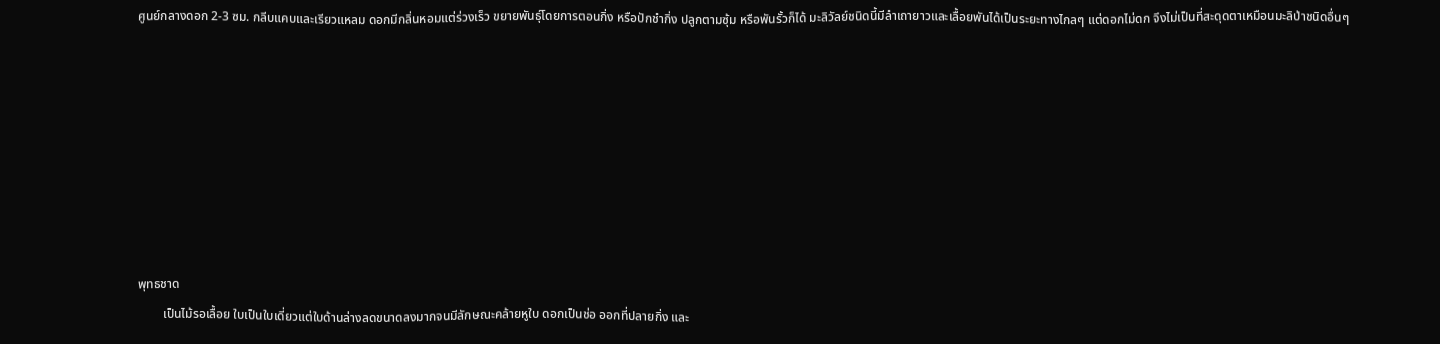ศูนย์กลางดอก 2-3 ซม. กลีบแคบและเรียวแหลม ดอกมีกลิ่นหอมแต่ร่วงเร็ว ขยายพันธุ์โดยการตอนกิ่ง หรือปักชำกิ่ง ปลูกตามซุ้ม หรือพันรั้วก็ได้ มะลิวัลย์ชนิดนี้มีลำเถายาวและเลื้อยพันได้เป็นระยะทางไกลๆ แต่ดอกไม่ดก จึงไม่เป็นที่สะดุดตาเหมือนมะลิป่าชนิดอื่นๆ








พุทธชาด
        เป็นไม้รอเลื้อย ใบเป็นใบเดี่ยวแต่ใบด้านล่างลดขนาดลงมากจนมีลักษณะคล้ายหูใบ ดอกเป็นช่อ ออกที่ปลายกิ่ง และ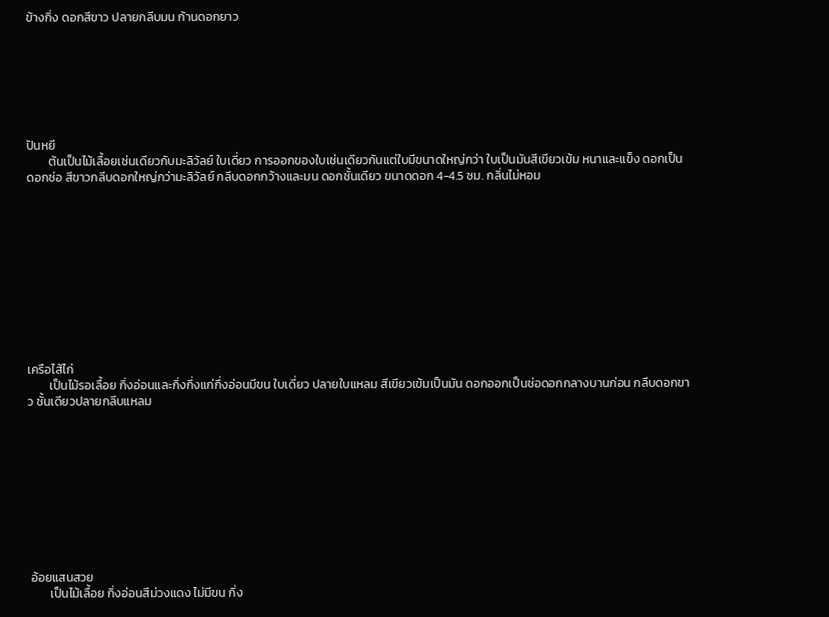ข้างกิ่ง ดอกสีขาว ปลายกลีบมน ก้านดอกยาว







ปันหยี
        ต้นเป็นไม้เลื้อยเช่นเดียวกับมะลิวัลย์ ใบเดี่ยว การออกของใบเช่นเดียวกันแต่ใบมีขนาดใหญ่กว่า ใบเป็นมันสีเขียวเข้ม หนาและแข็ง ดอกเป็นดอกช่อ สีขาวกลีบดอกใหญ่กว่ามะลิวัลย์ กลีบดอกกว้างและมน ดอกชั้นเดียว ขนาดดอก 4-4.5 ซม. กลิ่นไม่หอม











เครือไส้ไก่
        เป็นไม้รอเลื้อย กิ่งอ่อนและกิ่งกึ่งแก่กึ่งอ่อนมีขน ใบเดี่ยว ปลายใบแหลม สีเขียวเข้มเป็นมัน ดอกออกเป็นช่อดอกกลางบานก่อน กลีบดอกขาว ชั้นเดียวปลายกลีบแหลม










 อ้อยแสนสวย
        เป็นไม้เลื้อย กิ่งอ่อนสีม่วงแดง ไม่มีขน กิ่ง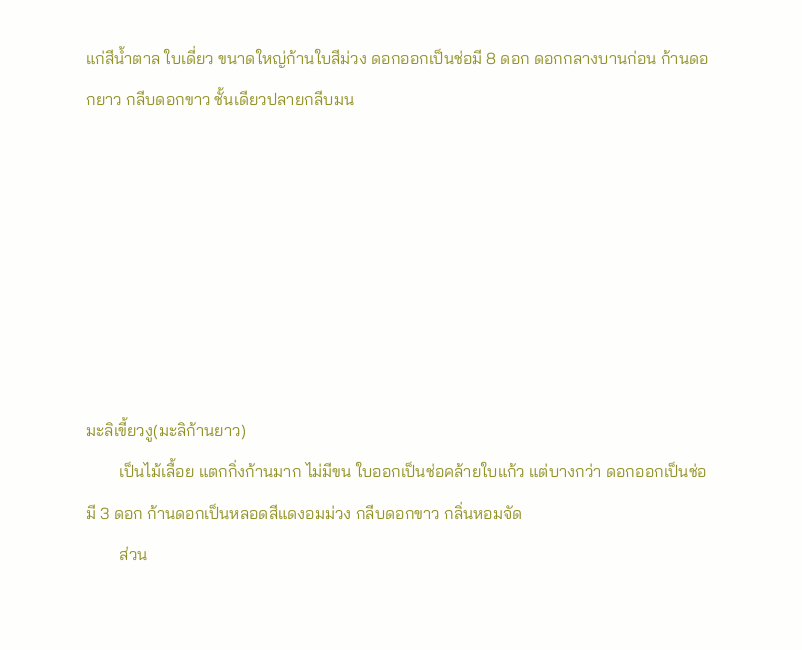แก่สีน้ำตาล ใบเดี่ยว ขนาดใหญ่ก้านใบสีม่วง ดอกออกเป็นช่อมี 8 ดอก ดอกกลางบานก่อน ก้านดอกยาว กลีบดอกขาว ชั้นเดียวปลายกลีบมน







มะลิเขี้ยวงู(มะลิก้านยาว)
        เป็นไม้เลื้อย แตกกิ่งก้านมาก ไม่มีขน ใบออกเป็นช่อคล้ายใบแก้ว แต่บางกว่า ดอกออกเป็นช่อมี 3 ดอก ก้านดอกเป็นหลอดสีแดงอมม่วง กลีบดอกขาว กลิ่นหอมจัด
        ส่วน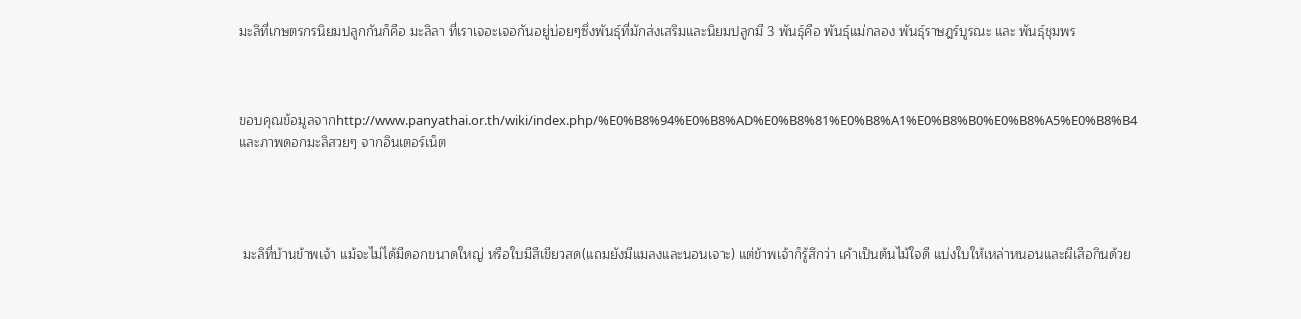มะลิที่เกษตรกรนิยมปลูกกันก็คือ มะลิลา ที่เราเจอะเจอกันอยู่บ่อยๆซึ่งพันธุ์ที่มักส่งเสริมและนิยมปลูกมี 3 พันธุ์คือ พันธุ์แม่กลอง พันธุ์ราษฎร์บูรณะ และ พันธุ์ชุมพร



ขอบคุณข้อมูลจากhttp://www.panyathai.or.th/wiki/index.php/%E0%B8%94%E0%B8%AD%E0%B8%81%E0%B8%A1%E0%B8%B0%E0%B8%A5%E0%B8%B4
และภาพดอกมะลิสวยๆ จากอินเตอร์เน็ต




 มะลิที่บ้านข้าพเจ้า แม้จะไม่ได้มีดอกขนาดใหญ่ หรือใบมีสีเขียวสด(แถมยังมีแมลงและนอนเจาะ) แต่ข้าพเจ้าก็รู้สึกว่า เค้าเป็นต้นไม้ใจดี แบ่งใบให้เหล่าหนอนและผีเสือกินด้วย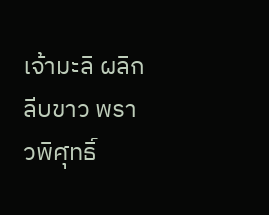เจ้ามะลิ ผลิกลีบขาว พราวพิศุทธิ์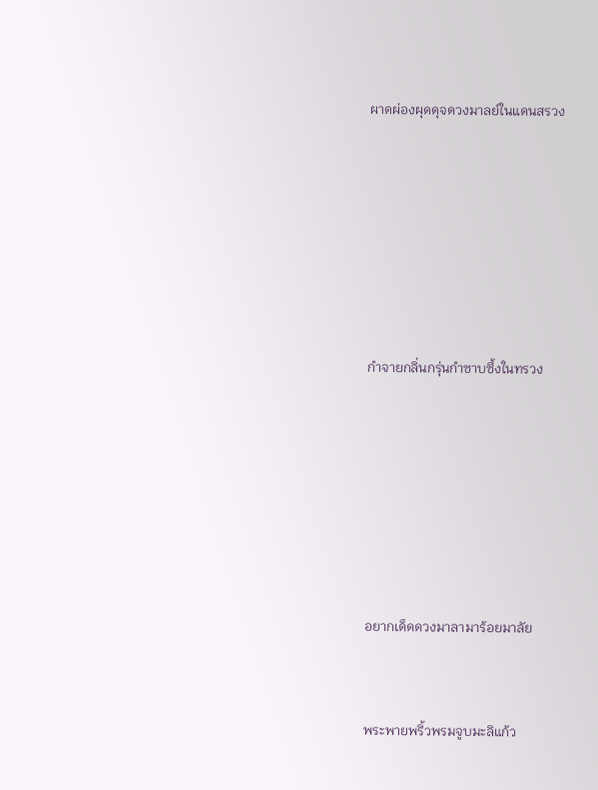ผาดผ่องผุดดุจดวงมาลย์ในแดนสรวง









กำจายกลิ่นกรุ่นกำซาบซึ้งในทรวง









อยากเด็ดดวงมาลามาร้อยมาลัย



พระพายพริ้วพรมจูบมะลิแก้ว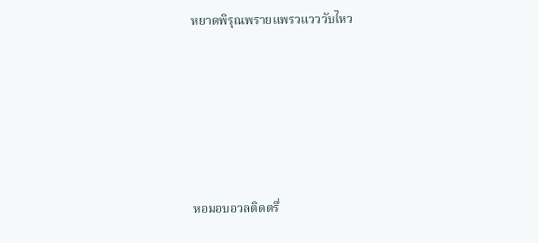หยาดพิรุณพรายแพรวแวววับไหว







หอมอบอวลติดตรึ่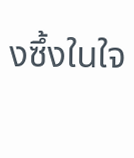งซึ้งในใจ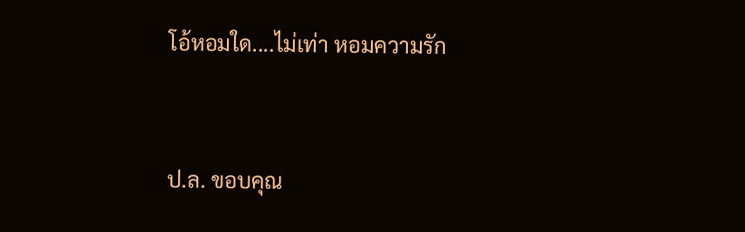โอ้หอมใด....ไม่เท่า หอมความรัก



ป.ล. ขอบคุณ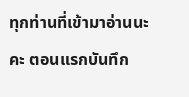ทุกท่านที่เข้ามาอ่านนะคะ ตอนแรกบันทึก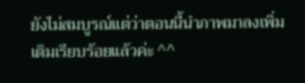ยังไม่สมบูรณ์แต่ว่าตอนนี้นำภาพมาลงเพิ่มเติมเรียบร้อยแล้วค่ะ ^^